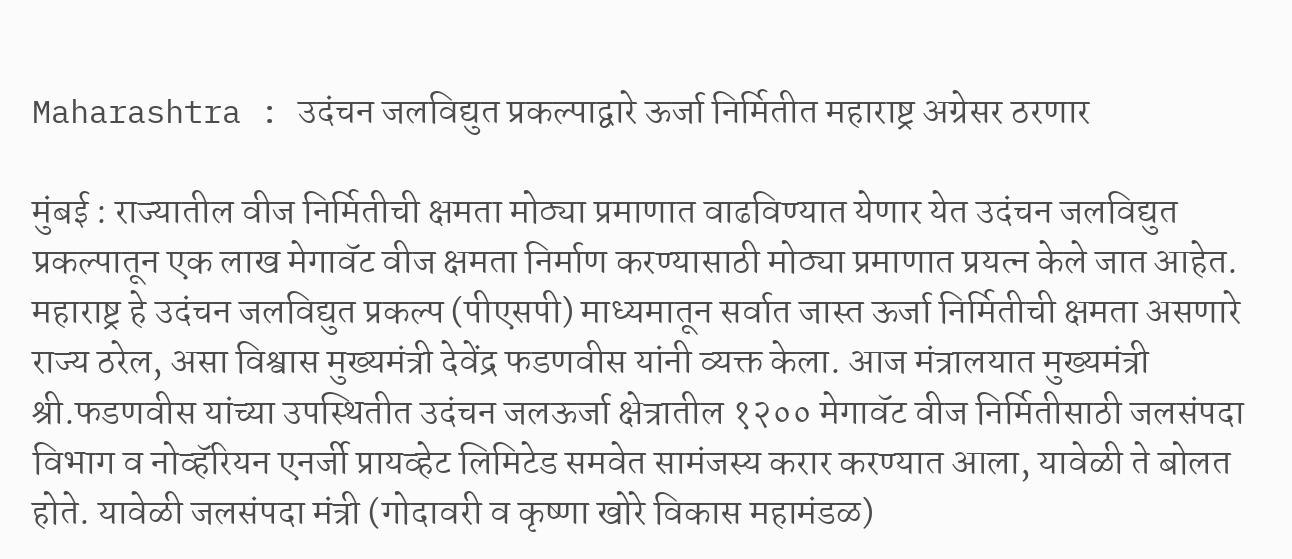Maharashtra : उदंचन जलविद्युत प्रकल्पाद्वारे ऊर्जा निर्मितीत महाराष्ट्र अग्रेसर ठरणार

मुंबई : राज्यातील वीज निर्मितीची क्षमता मोठ्या प्रमाणात वाढविण्यात येणार येत उदंचन जलविद्युत प्रकल्पातून एक लाख मेगावॅट वीज क्षमता निर्माण करण्यासाठी मोठ्या प्रमाणात प्रयत्न केले जात आहेत. महाराष्ट्र हे उदंचन जलविद्युत प्रकल्प (पीएसपी) माध्यमातून सर्वात जास्त ऊर्जा निर्मितीची क्षमता असणारे राज्य ठरेल, असा विश्वास मुख्यमंत्री देवेंद्र फडणवीस यांनी व्यक्त केला. आज मंत्रालयात मुख्यमंत्री श्री.फडणवीस यांच्या उपस्थितीत उदंचन जलऊर्जा क्षेत्रातील १२०० मेगावॅट वीज निर्मितीसाठी जलसंपदा विभाग व नोव्हॅरियन एनर्जी प्रायव्हेट लिमिटेड समवेत सामंजस्य करार करण्यात आला, यावेळी ते बोलत होते. यावेळी जलसंपदा मंत्री (गोदावरी व कृष्णा खोरे विकास महामंडळ)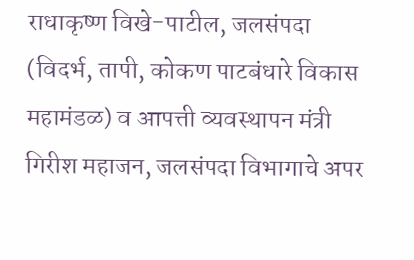राधाकृष्ण विखे-पाटील, जलसंपदा (विदर्भ, तापी, कोकण पाटबंधारे विकास महामंडळ) व आपत्ती व्यवस्थापन मंत्री गिरीश महाजन, जलसंपदा विभागाचे अपर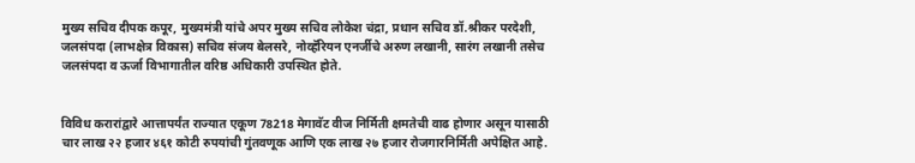मुख्य सचिव दीपक कपूर, मुख्यमंत्री यांचे अपर मुख्य सचिव लोकेश चंद्रा, प्रधान सचिव डॉ.श्रीकर परदेशी, जलसंपदा (लाभक्षेत्र विकास) सचिव संजय बेलसरे, नोव्हॅरियन एनर्जीचे अरुण लखानी, सारंग लखानी तसेच जलसंपदा व ऊर्जा विभागातील वरिष्ठ अधिकारी उपस्थित होते.


विविध करारांद्वारे आत्तापर्यंत राज्यात एकूण 78218 मेगावॅट वीज निर्मिती क्षमतेची वाढ होणार असून यासाठी चार लाख २२ हजार ४६१ कोटी रुपयांची गुंतवणूक आणि एक लाख २७ हजार रोजगारनिर्मिती अपेक्षित आहे.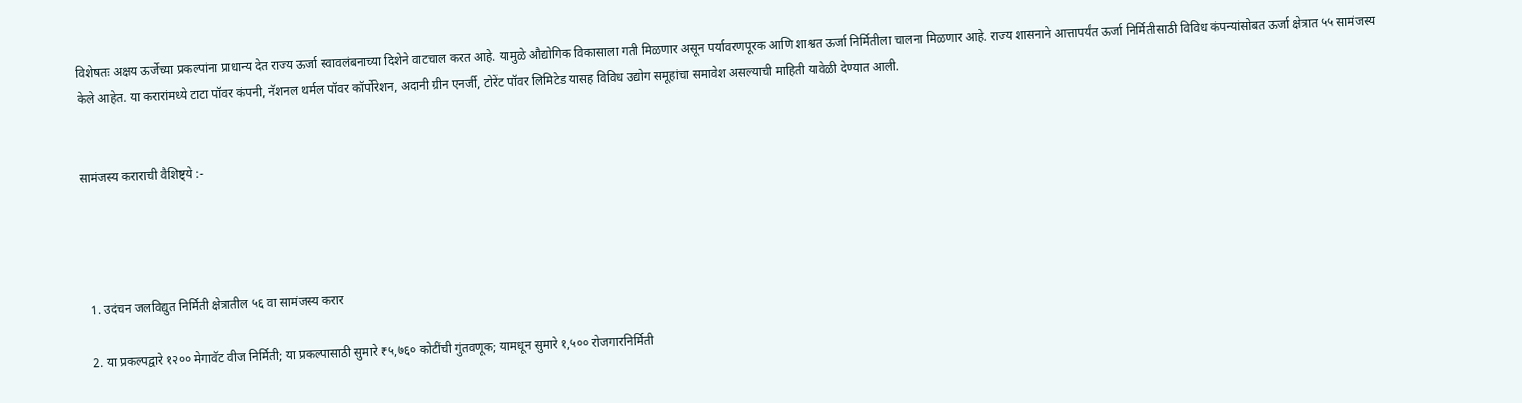विशेषतः अक्षय ऊर्जेच्या प्रकल्पांना प्राधान्य देत राज्य ऊर्जा स्वावलंबनाच्या दिशेने वाटचाल करत आहे. यामुळे औद्योगिक विकासाला गती मिळणार असून पर्यावरणपूरक आणि शाश्वत ऊर्जा निर्मितीला चालना मिळणार आहे. राज्य शासनाने आत्तापर्यंत ऊर्जा निर्मितीसाठी विविध कंपन्यांसोबत ऊर्जा क्षेत्रात ५५ सामंजस्य केले आहेत. या करारांमध्ये टाटा पॉवर कंपनी, नॅशनल थर्मल पॉवर कॉर्पोरेशन, अदानी ग्रीन एनर्जी, टोरेंट पॉवर लिमिटेड यासह विविध उद्योग समूहांचा समावेश असल्याची माहिती यावेळी देण्यात आली.


सामंजस्य कराराची वैशिष्ट्ये :-




  1. उदंचन जलविद्युत निर्मिती क्षेत्रातील ५६ वा सामंजस्य करार

  2. या प्रकल्पद्वारे १२०० मेगावॅट वीज निर्मिती; या प्रकल्पासाठी सुमारे ₹५,७६० कोटींची गुंतवणूक; यामधून सुमारे १,५०० रोजगारनिर्मिती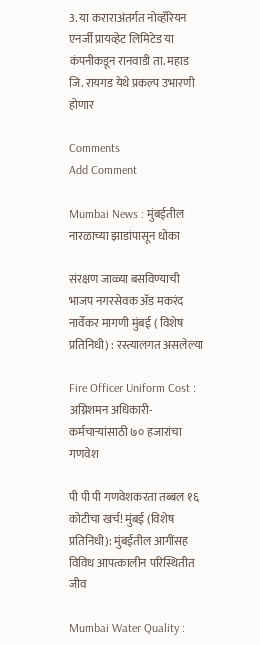3. या कराराअंतर्गत नोव्हॅरियन एनर्जी प्रायव्हेट लिमिटेड या कंपनीकडून रानवाडी ता. महाड जि. रायगड येथे प्रकल्प उभारणी होणार

Comments
Add Comment

Mumbai News : मुंबईतील नारळाच्या झाडांपासून धोका

संरक्षण जाळ्या बसविण्याची भाजप नगरसेवक अ‍ॅड मकरंद नार्वेकर मागणी मुंबई ( विशेष प्रतिनिधी) : रस्त्यालगत असलेल्या

Fire Officer Uniform Cost : अग्निशमन अधिकारी-कर्मचाऱ्यांसाठी ७० हजारांचा गणवेश

पी पी पी गणवेशकरता तब्बल १६ कोटीचा खर्च! मुंबई (विशेष प्रतिनिधी): मुंबईतील आगींसह विविध आपत्कालीन परिस्थितीत जीव

Mumbai Water Quality :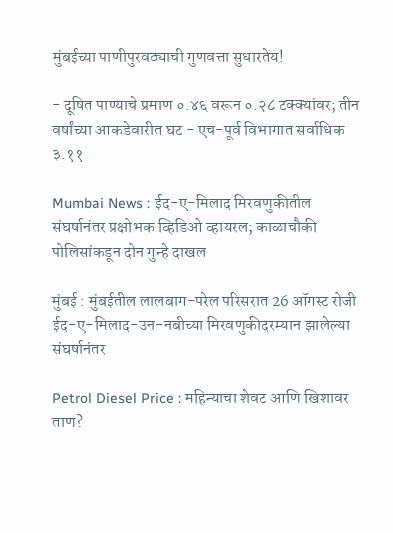मुंबईच्या पाणीपुरवठ्याची गुणवत्ता सुधारतेय!

- दूषित पाण्याचे प्रमाण ०.४६ वरून ०.२८ टक्क्यांवर; तीन वर्षांच्या आकडेवारीत घट - एच-पूर्व विभागात सर्वाधिक ३.११

Mumbai News : ईद-ए-मिलाद मिरवणुकीतील संघर्षानंतर प्रक्षोभक व्हिडिओ व्हायरल; काळाचौकी पोलिसांकडून दोन गुन्हे दाखल

मुंबई : मुंबईतील लालबाग-परेल परिसरात 26 ऑगस्ट रोजी ईद-ए-मिलाद-उन-नबीच्या मिरवणुकीदरम्यान झालेल्या संघर्षानंतर

Petrol Diesel Price : महिन्याचा शेवट आणि खिशावर ताण?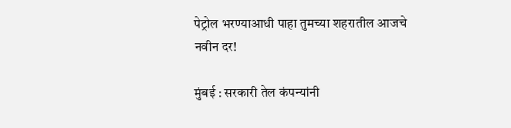पेट्रोल भरण्याआधी पाहा तुमच्या शहरातील आजचे नवीन दर!

मुंबई : सरकारी तेल कंपन्यांनी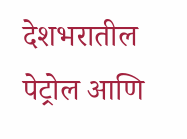देशभरातील पेट्रोल आणि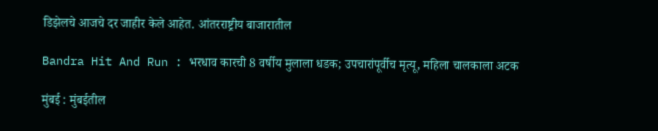डिझेलचे आजचे दर जाहीर केले आहेत. आंतरराष्ट्रीय बाजारातील

Bandra Hit And Run : भरधाव कारची 8 वर्षीय मुलाला धडक; उपचारांपूर्वीच मृत्यू, महिला चालकाला अटक

मुंबई : मुंबईतील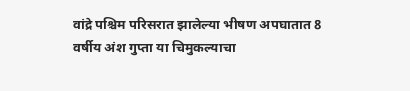वांद्रे पश्चिम परिसरात झालेल्या भीषण अपघातात 8 वर्षीय अंश गुप्ता या चिमुकल्याचा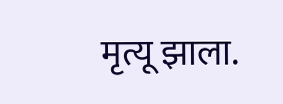मृत्यू झाला.